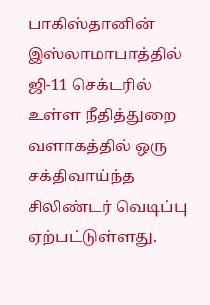பாகிஸ்தானின் இஸ்லாமாபாத்தில் ஜி-11 செக்டரில் உள்ள நீதித்துறை வளாகத்தில் ஒரு சக்திவாய்ந்த சிலிண்டர் வெடிப்பு ஏற்பட்டுள்ளது.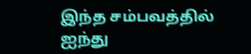இந்த சம்பவத்தில் ஐந்து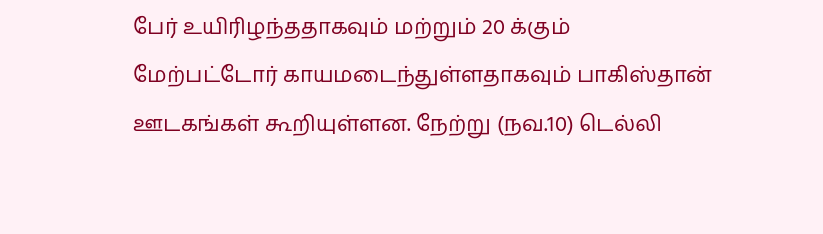பேர் உயிரிழந்ததாகவும் மற்றும் 20 க்கும் மேற்பட்டோர் காயமடைந்துள்ளதாகவும் பாகிஸ்தான் ஊடகங்கள் கூறியுள்ளன. நேற்று (நவ.10) டெல்லி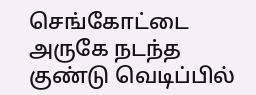செங்கோட்டை அருகே நடந்த குண்டு வெடிப்பில்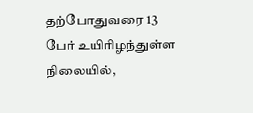தற்போதுவரை 13 பேர் உயிரிழந்துள்ள நிலையில்,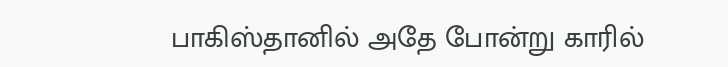பாகிஸ்தானில் அதே போன்று காரில்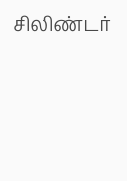சிலிண்டர்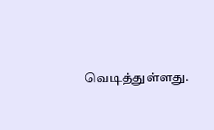வெடித்துள்ளது.